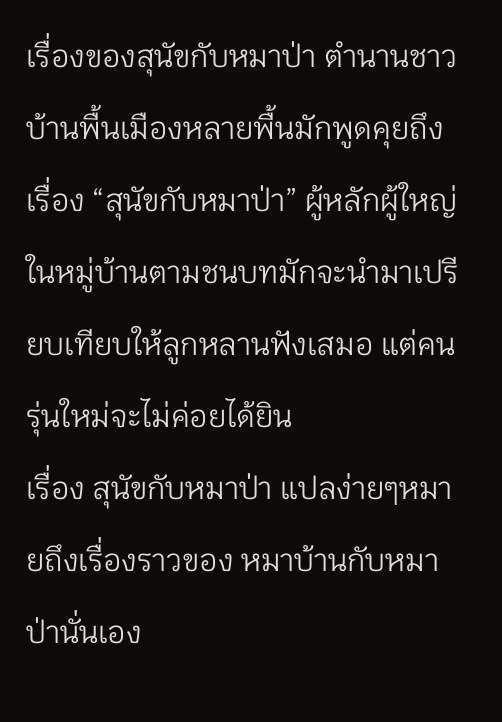เรื่องของสุนัขกับหมาป่า ตำนานชาวบ้านพื้นเมืองหลายพื้นมักพูดคุยถึงเรื่อง “สุนัขกับหมาป่า” ผู้หลักผู้ใหญ่ในหมู่บ้านตามชนบทมักจะนำมาเปรียบเทียบให้ลูกหลานฟังเสมอ แต่คนรุ่นใหม่จะไม่ค่อยได้ยิน
เรื่อง สุนัขกับหมาป่า แปลง่ายๆหมายถึงเรื่องราวของ หมาบ้านกับหมาป่านั่นเอง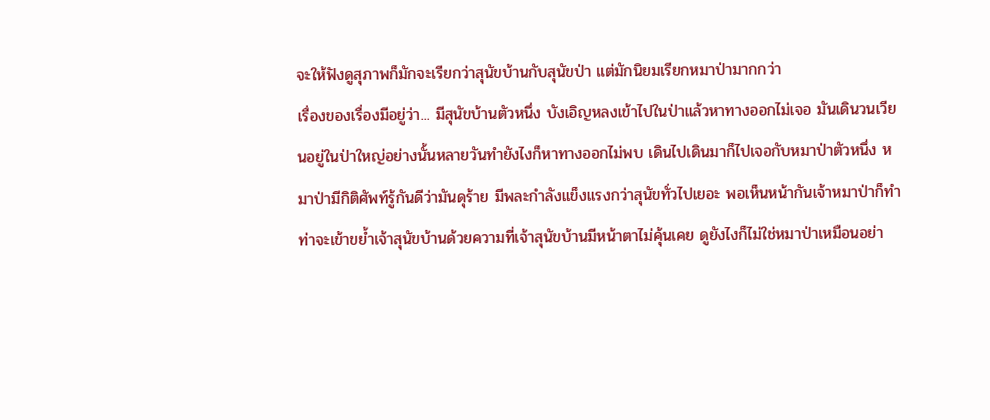จะให้ฟังดูสุภาพก็มักจะเรียกว่าสุนัขบ้านกับสุนัขป่า แต่มักนิยมเรียกหมาป่ามากกว่า
เรื่องของเรื่องมีอยู่ว่า... มีสุนัขบ้านตัวหนึ่ง บังเอิญหลงเข้าไปในป่าแล้วหาทางออกไม่เจอ มันเดินวนเวียนอยู่ในป่าใหญ่อย่างนั้นหลายวันทำยังไงก็หาทางออกไม่พบ เดินไปเดินมาก็ไปเจอกับหมาป่าตัวหนึ่ง หมาป่ามีกิติศัพท์รู้กันดีว่ามันดุร้าย มีพละกำลังแข็งแรงกว่าสุนัขทั่วไปเยอะ พอเห็นหน้ากันเจ้าหมาป่าก็ทำท่าจะเข้าขย้ำเจ้าสุนัขบ้านด้วยความที่เจ้าสุนัขบ้านมีหน้าตาไม่คุ้นเคย ดูยังไงก็ไม่ใช่หมาป่าเหมือนอย่า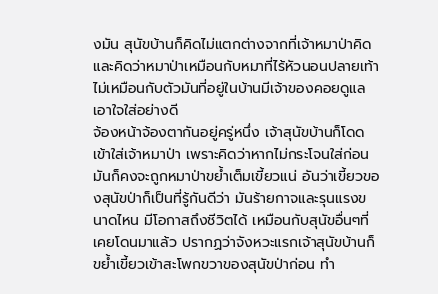งมัน สุนัขบ้านก็คิดไม่แตกต่างจากที่เจ้าหมาป่าคิด และคิดว่าหมาป่าเหมือนกับหมาที่ไร้หัวนอนปลายเท้า ไม่เหมือนกับตัวมันที่อยู่ในบ้านมีเจ้าของคอยดูแลเอาใจใส่อย่างดี
จ้องหน้าจ้องตากันอยู่ครู่หนึ่ง เจ้าสุนัขบ้านก็โดดเข้าใส่เจ้าหมาป่า เพราะคิดว่าหากไม่กระโจนใส่ก่อน มันก็คงจะถูกหมาป่าขย้ำเต็มเขี้ยวแน่ อันว่าเขี้ยวของสุนัขป่าก็เป็นที่รู้กันดีว่า มันร้ายกาจและรุนแรงขนาดไหน มีโอกาสถึงชีวิตได้ เหมือนกับสุนัขอื่นๆที่เคยโดนมาแล้ว ปรากฏว่าจังหวะแรกเจ้าสุนัขบ้านก็ขย้ำเขี้ยวเข้าสะโพกขวาของสุนัขป่าก่อน ทำ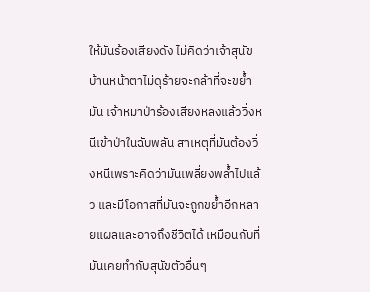ให้มันร้องเสียงดัง ไม่คิดว่าเจ้าสุนัขบ้านหน้าตาไม่ดุร้ายจะกล้าที่จะขย้ำมัน เจ้าหมาป่าร้องเสียงหลงแล้ววิ่งหนีเข้าป่าในฉับพลัน สาเหตุที่มันต้องวิ่งหนีเพราะคิดว่ามันเพลี่ยงพล้ำไปแล้ว และมีโอกาสที่มันจะถูกขย้ำอีกหลายแผลและอาจถึงชีวิตได้ เหมือนกับที่มันเคยทำกับสุนัขตัวอื่นๆ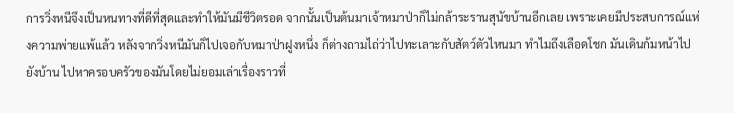การวิ่งหนีจึงเป็นหนทางที่ดีที่สุดและทำให้มันมีชีวิตรอด จากนั้นเป็นต้นมาเจ้าหมาป่าก็ไม่กล้าระรานสุนัขบ้านอีกเลย เพราะเคยมีประสบการณ์แห่งความพ่ายแพ้แล้ว หลังจากวิ่งหนีมันก็ไปเจอกับหมาป่าฝูงหนึ่ง ก็ต่างถามไถ่ว่าไปทะเลาะกับสัตว์ตัวไหนมา ทำไมถึงเลือดโชก มันเดินก้มหน้าไปยังบ้าน ไปหาครอบครัวของมันโดยไม่ยอมเล่าเรื่องราวที่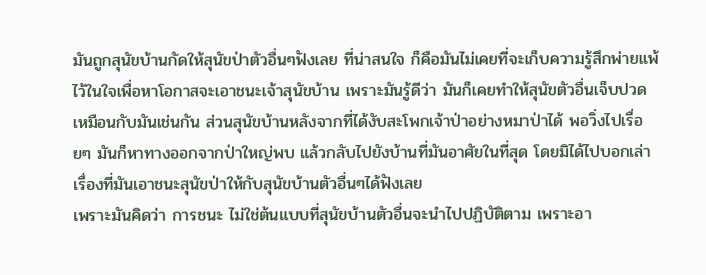มันถูกสุนัขบ้านกัดให้สุนัขป่าตัวอื่นๆฟังเลย ที่น่าสนใจ ก็คือมันไม่เคยที่จะเก็บความรู้สึกพ่ายแพ้ ไว้ในใจเพื่อหาโอกาสจะเอาชนะเจ้าสุนัขบ้าน เพราะมันรู้ดีว่า มันก็เคยทำให้สุนัขตัวอื่นเจ็บปวดเหมือนกับมันเช่นกัน ส่วนสุนัขบ้านหลังจากที่ได้งับสะโพกเจ้าป่าอย่างหมาป่าได้ พอวิ่งไปเรื่อยๆ มันก็หาทางออกจากป่าใหญ่พบ แล้วกลับไปยังบ้านที่มันอาศัยในที่สุด โดยมิได้ไปบอกเล่าเรื่องที่มันเอาชนะสุนัขป่าให้กับสุนัขบ้านตัวอื่นๆได้ฟังเลย
เพราะมันคิดว่า การชนะ ไม่ใช่ต้นแบบที่สุนัขบ้านตัวอื่นจะนำไปปฏิบัติตาม เพราะอา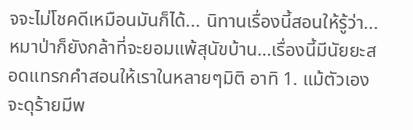จจะไม่โชคดีเหมือนมันก็ได้... นิทานเรื่องนี้สอนให้รู้ว่า...หมาป่าก็ยังกล้าที่จะยอมแพ้สุนัขบ้าน…เรื่องนี้มีนัยยะสอดแทรกคำสอนให้เราในหลายๆมิติ อาทิ 1. แม้ตัวเองจะดุร้ายมีพ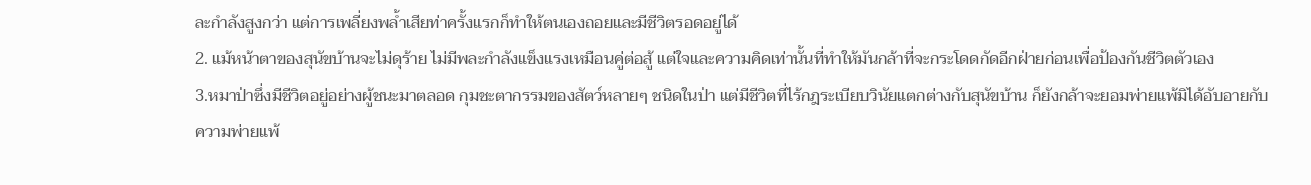ละกำลังสูงกว่า แต่การเพลี่ยงพล้ำเสียท่าครั้งแรกก็ทำให้ตนเองถอยและมีชีวิตรอดอยู่ได้
2. แม้หน้าตาของสุนัขบ้านจะไม่ดุร้าย ไม่มีพละกำลังแข็งแรงเหมือนคู่ต่อสู้ แต่ใจและความคิดเท่านั้นที่ทำให้มันกล้าที่จะกระโดดกัดอีกฝ่ายก่อนเพื่อป้องกันชีวิตตัวเอง
3.หมาป่าซึ่งมีชีวิตอยู่อย่างผู้ชนะมาตลอด กุมชะตากรรมของสัตว์หลายๆ ชนิดในป่า แต่มีชีวิตที่ไร้กฎระเบียบวินัยแตกต่างกับสุนัขบ้าน ก็ยังกล้าจะยอมพ่ายแพ้มิได้อับอายกับความพ่ายแพ้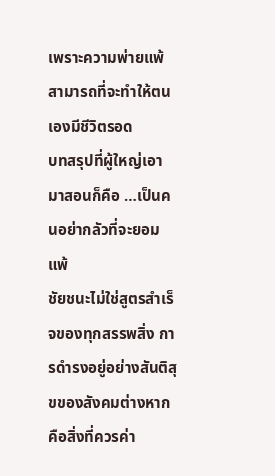เพราะความพ่ายแพ้สามารถที่จะทำให้ตนเองมีชีวิตรอด
บทสรุปที่ผู้ใหญ่เอามาสอนก็คือ …เป็นคนอย่ากลัวที่จะยอมแพ้
ชัยชนะไม่ใช่สูตรสำเร็จของทุกสรรพสิ่ง การดำรงอยู่อย่างสันติสุขของสังคมต่างหากคือสิ่งที่ควรค่า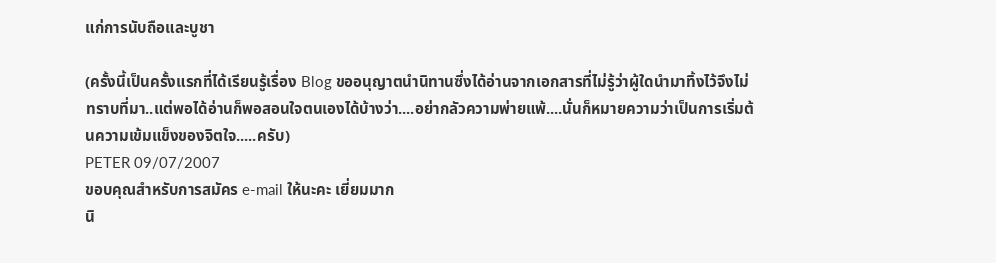แก่การนับถือและบูชา

(ครั้งนี้เป็นครั้งแรกที่ได้เรียนรู้เรื่อง Blog ขออนุญาตนำนิทานซึ่งได้อ่านจากเอกสารที่ไม่รู้ว่าผู้ใดนำมาทิ้งไว้จึงไม่ทราบที่มา..แต่พอได้อ่านก็พอสอนใจตนเองได้บ้างว่า....อย่ากลัวความพ่ายแพ้....นั่นก็หมายความว่าเป็นการเริ่มต้นความเข้มแข็งของจิตใจ.....ครับ)
PETER 09/07/2007
ขอบคุณสำหรับการสมัคร e-mail ให้นะคะ เยี่ยมมาก
นิ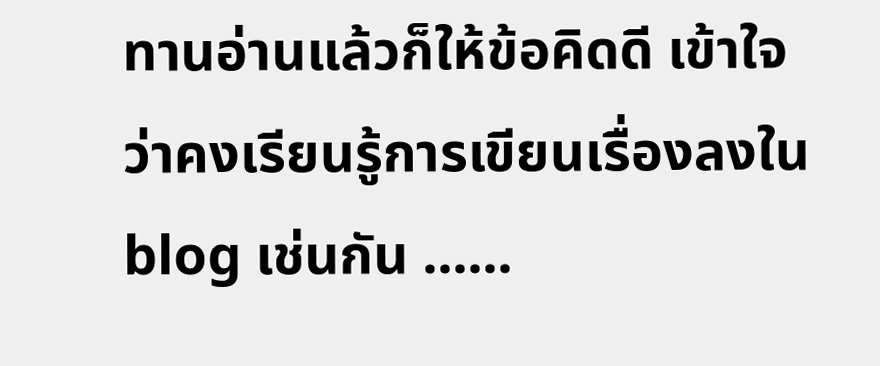ทานอ่านแล้วก็ให้ข้อคิดดี เข้าใจว่าคงเรียนรู้การเขียนเรื่องลงใน blog เช่นกัน ......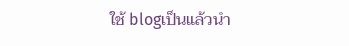ใช้ blogเป็นแล้วนำ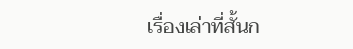เรื่องเล่าที่สั้นก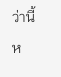ว่านี้ห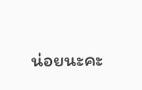น่อยนะคะ